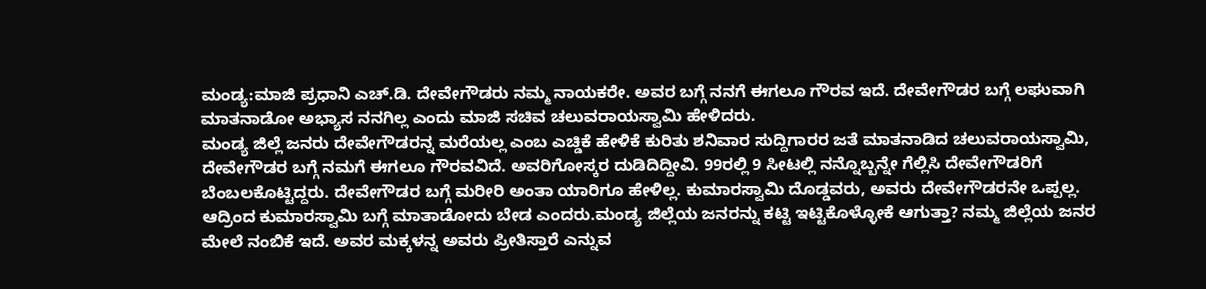ಮಂಡ್ಯ:ಮಾಜಿ ಪ್ರಧಾನಿ ಎಚ್.ಡಿ. ದೇವೇಗೌಡರು ನಮ್ಮ ನಾಯಕರೇ. ಅವರ ಬಗ್ಗೆ ನನಗೆ ಈಗಲೂ ಗೌರವ ಇದೆ. ದೇವೇಗೌಡರ ಬಗ್ಗೆ ಲಘುವಾಗಿ ಮಾತನಾಡೋ ಅಭ್ಯಾಸ ನನಗಿಲ್ಲ ಎಂದು ಮಾಜಿ ಸಚಿವ ಚಲುವರಾಯಸ್ವಾಮಿ ಹೇಳಿದರು.
ಮಂಡ್ಯ ಜಿಲ್ಲೆ ಜನರು ದೇವೇಗೌಡರನ್ನ ಮರೆಯಲ್ಲ ಎಂಬ ಎಚ್ಡಿಕೆ ಹೇಳಿಕೆ ಕುರಿತು ಶನಿವಾರ ಸುದ್ದಿಗಾರರ ಜತೆ ಮಾತನಾಡಿದ ಚಲುವರಾಯಸ್ವಾಮಿ, ದೇವೇಗೌಡರ ಬಗ್ಗೆ ನಮಗೆ ಈಗಲೂ ಗೌರವವಿದೆ. ಅವರಿಗೋಸ್ಕರ ದುಡಿದಿದ್ದೀವಿ. 99ರಲ್ಲಿ 9 ಸೀಟಲ್ಲಿ ನನ್ನೊಬ್ಬನ್ನೇ ಗೆಲ್ಲಿಸಿ ದೇವೇಗೌಡರಿಗೆ ಬೆಂಬಲಕೊಟ್ಟಿದ್ದರು. ದೇವೇಗೌಡರ ಬಗ್ಗೆ ಮರೀರಿ ಅಂತಾ ಯಾರಿಗೂ ಹೇಳಿಲ್ಲ. ಕುಮಾರಸ್ವಾಮಿ ದೊಡ್ಡವರು, ಅವರು ದೇವೇಗೌಡರನೇ ಒಪ್ಪಲ್ಲ. ಆದ್ರಿಂದ ಕುಮಾರಸ್ವಾಮಿ ಬಗ್ಗೆ ಮಾತಾಡೋದು ಬೇಡ ಎಂದರು.ಮಂಡ್ಯ ಜಿಲ್ಲೆಯ ಜನರನ್ನು ಕಟ್ಟಿ ಇಟ್ಟಿಕೊಳ್ಳೋಕೆ ಆಗುತ್ತಾ? ನಮ್ಮ ಜಿಲ್ಲೆಯ ಜನರ ಮೇಲೆ ನಂಬಿಕೆ ಇದೆ. ಅವರ ಮಕ್ಕಳನ್ನ ಅವರು ಪ್ರೀತಿಸ್ತಾರೆ ಎನ್ನುವ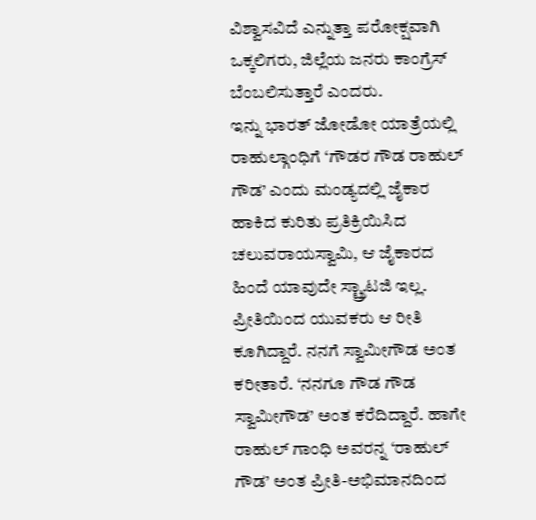ವಿಶ್ವಾಸವಿದೆ ಎನ್ನುತ್ತಾ ಪರೋಕ್ಷವಾಗಿ ಒಕ್ಕಲಿಗರು, ಜಿಲ್ಲೆಯ ಜನರು ಕಾಂಗ್ರೆಸ್ ಬೆಂಬಲಿಸುತ್ತಾರೆ ಎಂದರು.
ಇನ್ನು ಭಾರತ್ ಜೋಡೋ ಯಾತ್ರೆಯಲ್ಲಿ ರಾಹುಲ್ಗಾಂಧಿಗೆ ‘ಗೌಡರ ಗೌಡ ರಾಹುಲ್ ಗೌಡ’ ಎಂದು ಮಂಡ್ಯದಲ್ಲಿ ಜೈಕಾರ ಹಾಕಿದ ಕುರಿತು ಪ್ರತಿಕ್ರಿಯಿಸಿದ ಚಲುವರಾಯಸ್ವಾಮಿ, ಆ ಜೈಕಾರದ ಹಿಂದೆ ಯಾವುದೇ ಸ್ಟ್ರ್ಯಾಟಜಿ ಇಲ್ಲ. ಪ್ರೀತಿಯಿಂದ ಯುವಕರು ಆ ರೀತಿ ಕೂಗಿದ್ದಾರೆ. ನನಗೆ ಸ್ವಾಮೀಗೌಡ ಅಂತ ಕರೀತಾರೆ. ‘ನನಗೂ ಗೌಡ ಗೌಡ ಸ್ವಾಮೀಗೌಡ’ ಅಂತ ಕರೆದಿದ್ದಾರೆ‌. ಹಾಗೇ ರಾಹುಲ್ ಗಾಂಧಿ ಅವರನ್ನ ‘ರಾಹುಲ್ ಗೌಡ’ ಅಂತ ಪ್ರೀತಿ-ಅಭಿಮಾನದಿಂದ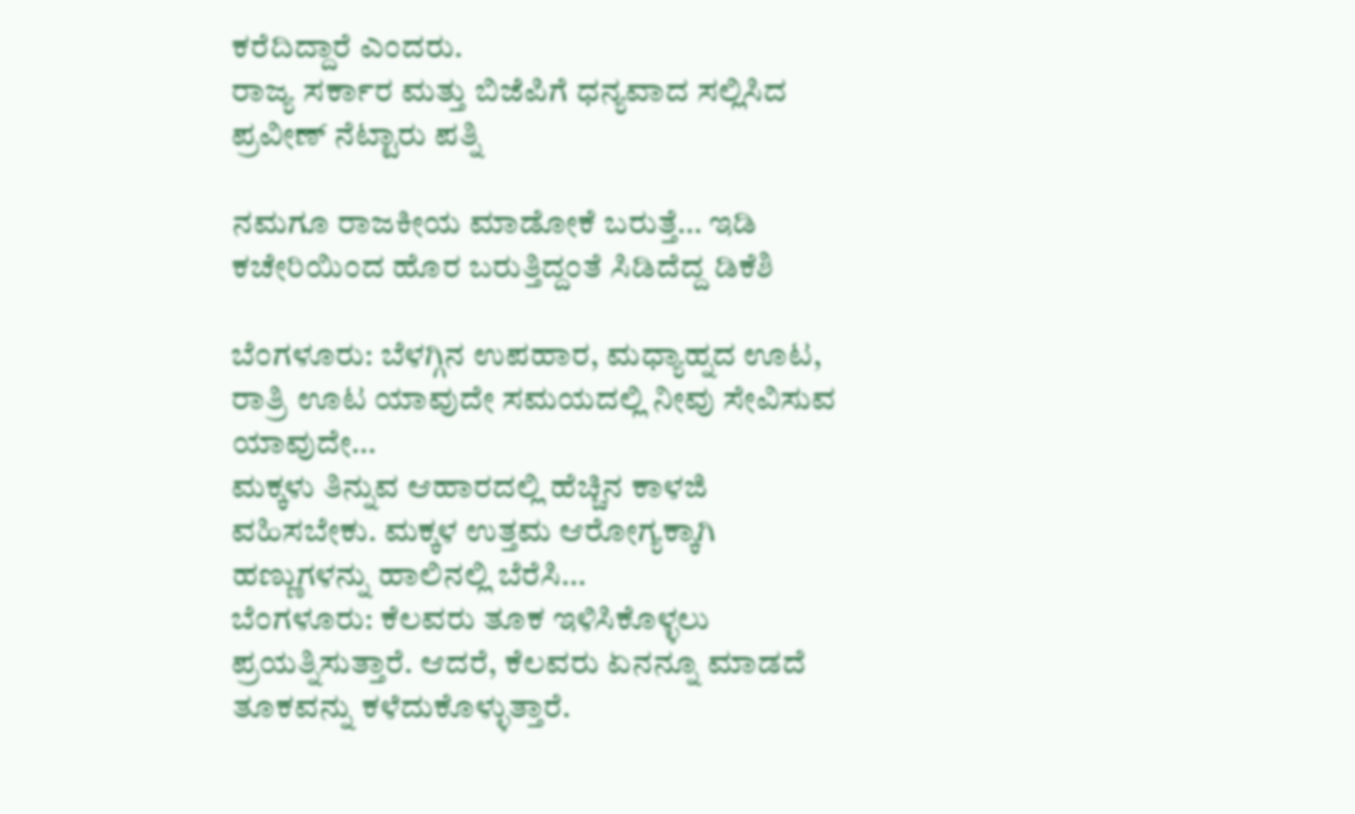ಕರೆದಿದ್ದಾರೆ ಎಂದರು.
ರಾಜ್ಯ ಸರ್ಕಾರ ಮತ್ತು ಬಿಜೆಪಿಗೆ ಧನ್ಯವಾದ ಸಲ್ಲಿಸಿದ ಪ್ರವೀಣ್ ನೆಟ್ಟಾರು ಪತ್ನಿ

ನಮಗೂ ರಾಜಕೀಯ ಮಾಡೋಕೆ ಬರುತ್ತೆ… ಇಡಿ ಕಚೇರಿಯಿಂದ ಹೊರ ಬರುತ್ತಿದ್ದಂತೆ ಸಿಡಿದೆದ್ದ ಡಿಕೆಶಿ

ಬೆಂಗಳೂರು: ಬೆಳಗ್ಗಿನ ಉಪಹಾರ, ಮಧ್ಯಾಹ್ನದ ಊಟ, ರಾತ್ರಿ ಊಟ ಯಾವುದೇ ಸಮಯದಲ್ಲಿ ನೀವು ಸೇವಿಸುವ ಯಾವುದೇ…
ಮಕ್ಕಳು ತಿನ್ನುವ ಆಹಾರದಲ್ಲಿ ಹೆಚ್ಚಿನ ಕಾಳಜಿ ವಹಿಸಬೇಕು. ಮಕ್ಕಳ ಉತ್ತಮ ಆರೋಗ್ಯಕ್ಕಾಗಿ ಹಣ್ಣುಗಳನ್ನು ಹಾಲಿನಲ್ಲಿ ಬೆರೆಸಿ…
ಬೆಂಗಳೂರು: ಕೆಲವರು ತೂಕ ಇಳಿಸಿಕೊಳ್ಳಲು ಪ್ರಯತ್ನಿಸುತ್ತಾರೆ. ಆದರೆ, ಕೆಲವರು ಏನನ್ನೂ ಮಾಡದೆ ತೂಕವನ್ನು ಕಳೆದುಕೊಳ್ಳುತ್ತಾರೆ.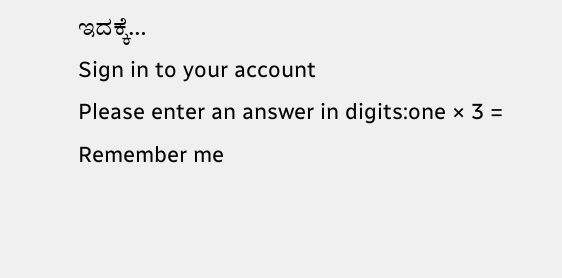ಇದಕ್ಕೆ…
Sign in to your account
Please enter an answer in digits:one × 3 =
Remember me